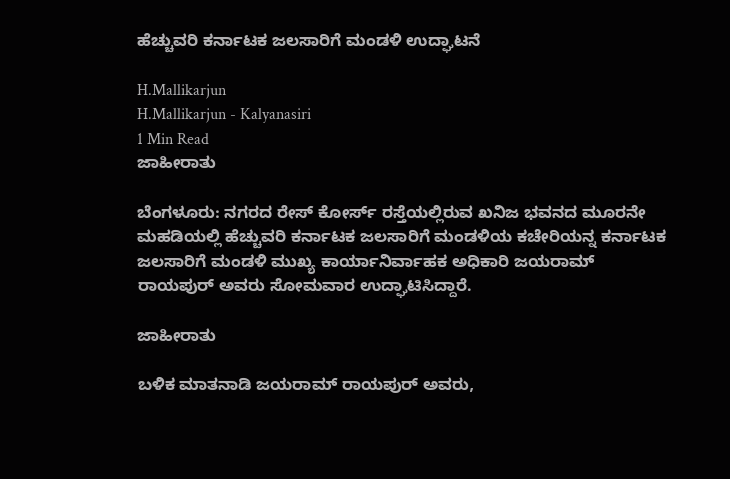ಹೆಚ್ಚುವರಿ ಕರ್ನಾಟಕ ಜಲಸಾರಿಗೆ ಮಂಡಳಿ ಉದ್ಘಾಟನೆ

H.Mallikarjun
H.Mallikarjun - Kalyanasiri
1 Min Read
ಜಾಹೀರಾತು

ಬೆಂಗಳೂರು: ನಗರದ ರೇಸ್ ಕೋರ್ಸ್ ರಸ್ತೆಯಲ್ಲಿರುವ ಖನಿಜ ಭವನದ ಮೂರನೇ ಮಹಡಿಯಲ್ಲಿ ಹೆಚ್ಚುವರಿ ಕರ್ನಾಟಕ ಜಲಸಾರಿಗೆ ಮಂಡಳಿಯ ಕಚೇರಿಯನ್ನ ಕರ್ನಾಟಕ ಜಲಸಾರಿಗೆ ಮಂಡಳಿ ಮುಖ್ಯ ಕಾರ್ಯಾನಿರ್ವಾಹಕ ಅಧಿಕಾರಿ ಜಯರಾಮ್ ರಾಯಪುರ್ ಅವರು ಸೋಮವಾರ ಉದ್ಘಾಟಿಸಿದ್ದಾರೆ.

ಜಾಹೀರಾತು

ಬಳಿಕ ಮಾತನಾಡಿ ಜಯರಾಮ್ ರಾಯಪುರ್ ಅವರು,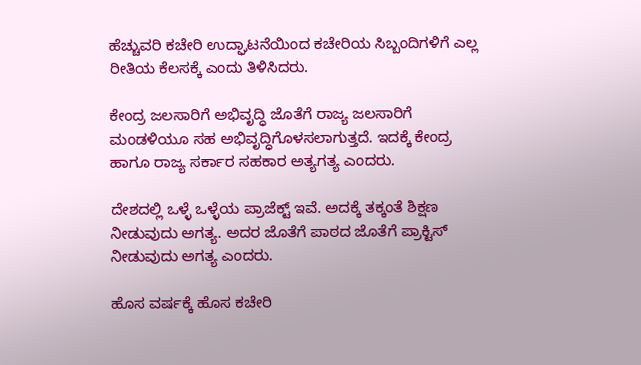ಹೆಚ್ಚುವರಿ ಕಚೇರಿ ಉದ್ಘಾಟನೆಯಿಂದ ಕಚೇರಿಯ ಸಿಬ್ಬಂದಿಗಳಿಗೆ ಎಲ್ಲ ರೀತಿಯ ಕೆಲಸಕ್ಕೆ ಎಂದು ತಿಳಿಸಿದರು.

ಕೇಂದ್ರ ಜಲಸಾರಿಗೆ ಅಭಿವೃದ್ಧಿ ಜೊತೆಗೆ ರಾಜ್ಯ ಜಲಸಾರಿಗೆ ಮಂಡಳಿಯೂ ಸಹ ಅಭಿವೃದ್ಧಿಗೊಳಸಲಾಗುತ್ತದೆ. ಇದಕ್ಕೆ ಕೇಂದ್ರ ಹಾಗೂ ರಾಜ್ಯ ಸರ್ಕಾರ ಸಹಕಾರ ಅತ್ಯಗತ್ಯ ಎಂದರು.

ದೇಶದಲ್ಲಿ ಒಳ್ಳೆ ಒಳ್ಳೆಯ ಪ್ರಾಜೆಕ್ಟ್ ಇವೆ. ಅದಕ್ಕೆ ತಕ್ಕಂತೆ ಶಿಕ್ಷಣ ನೀಡುವುದು ಅಗತ್ಯ. ಅದರ ಜೊತೆಗೆ ಪಾಠದ ಜೊತೆಗೆ ಪ್ರಾಕ್ಟಿಸ್ ನೀಡುವುದು ಅಗತ್ಯ ಎಂದರು.

ಹೊಸ ವರ್ಷಕ್ಕೆ ಹೊಸ ಕಚೇರಿ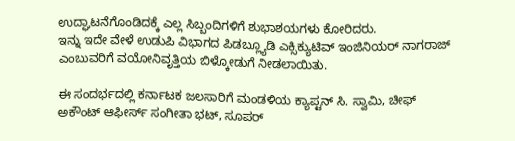ಉದ್ಘಾಟನೆಗೊಂಡಿದಕ್ಕೆ ಎಲ್ಲ ಸಿಬ್ಬಂದಿಗಳಿಗೆ ಶುಭಾಶಯಗಳು ಕೋರಿದರು.
ಇನ್ನು ಇದೇ ವೇಳೆ ಉಡುಪಿ ವಿಭಾಗದ ಪಿಡಬ್ಲ್ಯೂಡಿ ಎಕ್ಸಿಕ್ಯುಟಿವ್ ಇಂಜಿನಿಯರ್ ನಾಗರಾಜ್ ಎಂಬುವರಿಗೆ ವಯೋನಿವೃತ್ತಿಯ ಬಿಳ್ಕೋಡುಗೆ ನೀಡಲಾಯಿತು.

ಈ ಸಂದರ್ಭದಲ್ಲಿ ಕರ್ನಾಟಕ ಜಲಸಾರಿಗೆ ಮಂಡಳಿಯ ಕ್ಯಾಪ್ಟನ್ ಸಿ. ಸ್ವಾಮಿ, ಚೀಫ್‌ ಅಕೌಂಟ್‌ ಆಫೀರ್ಸ್‌ ಸಂಗೀತಾ ಭಟ್‌, ಸೂಪರ್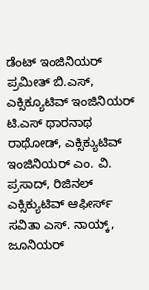ಡೆಂಟ್ ಇಂಜಿನಿಯರ್‌ ಪ್ರಮೀತ್ ಬಿ.ಎಸ್, ಎಕ್ಸಿಕ್ಯೂಟಿವ್ ಇಂಜಿನಿಯರ್ ಟಿ.ಎಸ್ ಥಾರನಾಥ ರಾಥೋಡ್, ಎಕ್ಸಿಕ್ಯುಟಿವ್ ಇಂಜಿನಿಯರ್ ಎಂ. ವಿ. ಪ್ರಸಾದ್‌, ರಿಜಿನಲ್ ಎಕ್ಸಿಕ್ಯುಟಿವ್ ಆಫೀರ್ಸ್ ಸವಿತಾ ಎಸ್. ನಾಯ್ಕ್, ಜೂನಿಯರ್‌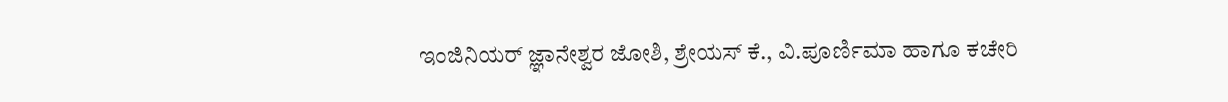ಇಂಜಿನಿಯರ್ ಜ್ಞಾನೇಶ್ವರ ಜೋಶಿ, ಶ್ರೇಯಸ್‌ ಕೆ., ವಿ.ಪೂರ್ಣಿಮಾ ಹಾಗೂ ಕಚೇರಿ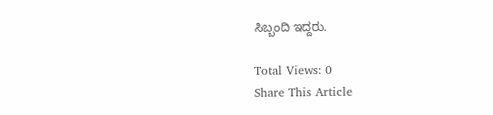ಸಿಬ್ಬಂದಿ ಇದ್ದರು.

Total Views: 0
Share This Article